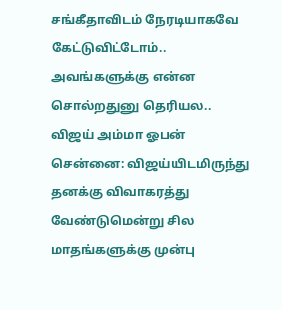சங்கீதாவிடம் நேரடியாகவே கேட்டுவிட்டோம்.. அவங்களுக்கு என்ன சொல்றதுனு தெரியல.. விஜய் அம்மா ஓபன்
சென்னை: விஜய்யிடமிருந்து தனக்கு விவாகரத்து வேண்டுமென்று சில மாதங்களுக்கு முன்பு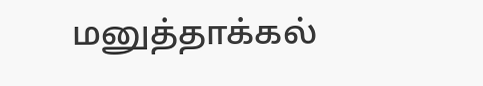மனுத்தாக்கல்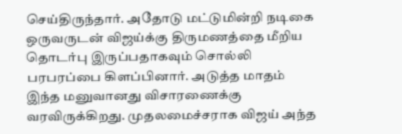செய்திருந்தார். அதோடு மட்டுமின்றி நடிகை ஒருவருடன் விஜய்க்கு திருமணத்தை மீறிய தொடர்பு இருப்பதாகவும் சொல்லி பரபரப்பை கிளப்பினார். அடுத்த மாதம் இந்த மனுவானது விசாரணைக்கு வரவிருக்கிறது. முதலமைச்சராக விஜய் அந்த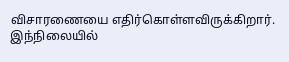விசாரணையை எதிர்கொள்ளவிருக்கிறார். இந்நிலையில்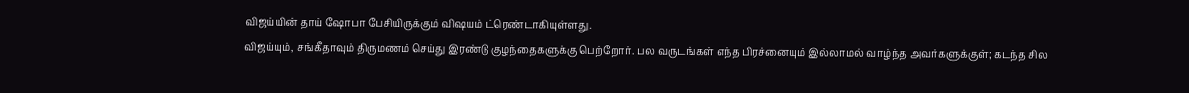விஜய்யின் தாய் ஷோபா பேசியிருக்கும் விஷயம் ட்ரெண்டாகியுள்ளது.
விஜய்யும், சங்கீதாவும் திருமணம் செய்து இரண்டு குழந்தைகளுக்கு பெற்றோர். பல வருடங்கள் எந்த பிரச்னையும் இல்லாமல் வாழ்ந்த அவர்களுக்குள்; கடந்த சில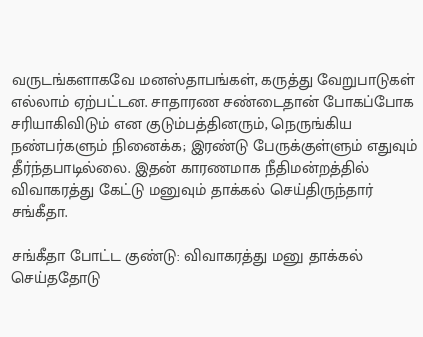வருடங்களாகவே மனஸ்தாபங்கள், கருத்து வேறுபாடுகள் எல்லாம் ஏற்பட்டன. சாதாரண சண்டைதான் போகப்போக சரியாகிவிடும் என குடும்பத்தினரும், நெருங்கிய நண்பர்களும் நினைக்க; இரண்டு பேருக்குள்ளும் எதுவும் தீர்ந்தபாடில்லை. இதன் காரணமாக நீதிமன்றத்தில் விவாகரத்து கேட்டு மனுவும் தாக்கல் செய்திருந்தார் சங்கீதா.

சங்கீதா போட்ட குண்டு: விவாகரத்து மனு தாக்கல் செய்ததோடு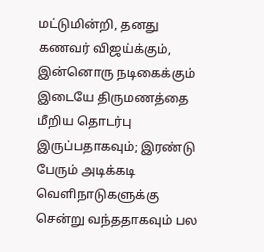மட்டுமின்றி, தனது கணவர் விஜய்க்கும், இன்னொரு நடிகைக்கும் இடையே திருமணத்தை மீறிய தொடர்பு இருப்பதாகவும்; இரண்டு பேரும் அடிக்கடி வெளிநாடுகளுக்கு சென்று வந்ததாகவும் பல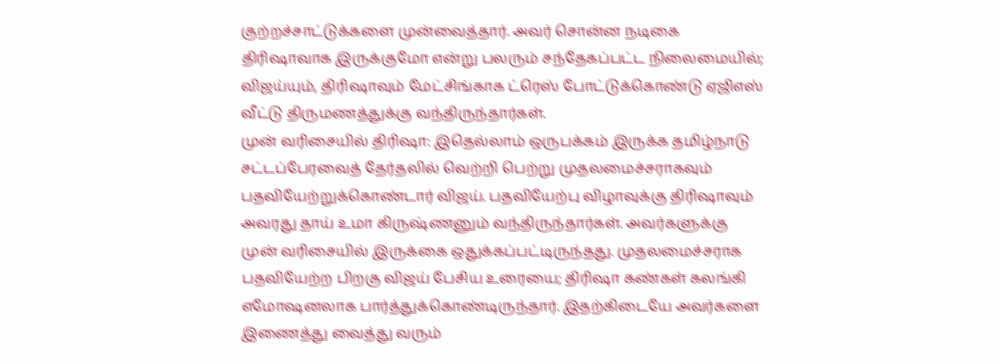குற்றச்சாட்டுக்களை முன்வைத்தார். அவர் சொன்ன நடிகை திரிஷாவாக இருக்குமோ என்று பலரும் சந்தேகப்பட்ட நிலைமையில்; விஜய்யும், திரிஷாவும் மேட்சிங்காக ட்ரெஸ் போட்டுக்கொண்டு ஏஜிஎஸ் வீட்டு திருமணத்துக்கு வந்திருந்தார்கள்.
முன் வரிசையில் திரிஷா: இதெல்லாம் ஒருபக்கம் இருக்க தமிழ்நாடு சட்டப்பேரவைத் தேர்தலில் வெற்றி பெற்று முதலமைச்சராகவும் பதவியேற்றுக்கொண்டார் விஜய். பதவியேற்பு விழாவுக்கு திரிஷாவும் அவரது தாய் உமா கிருஷ்ணனும் வந்திருந்தார்கள். அவர்களுக்கு முன் வரிசையில் இருக்கை ஒதுக்கப்பட்டிருந்தது. முதலமைச்சராக பதவியேற்ற பிறகு விஜய் பேசிய உரையை; திரிஷா கண்கள் கலங்கி எமோஷனலாக பார்த்துக்கொண்டிருந்தார். இதற்கிடையே அவர்களை இணைத்து வைத்து வரும்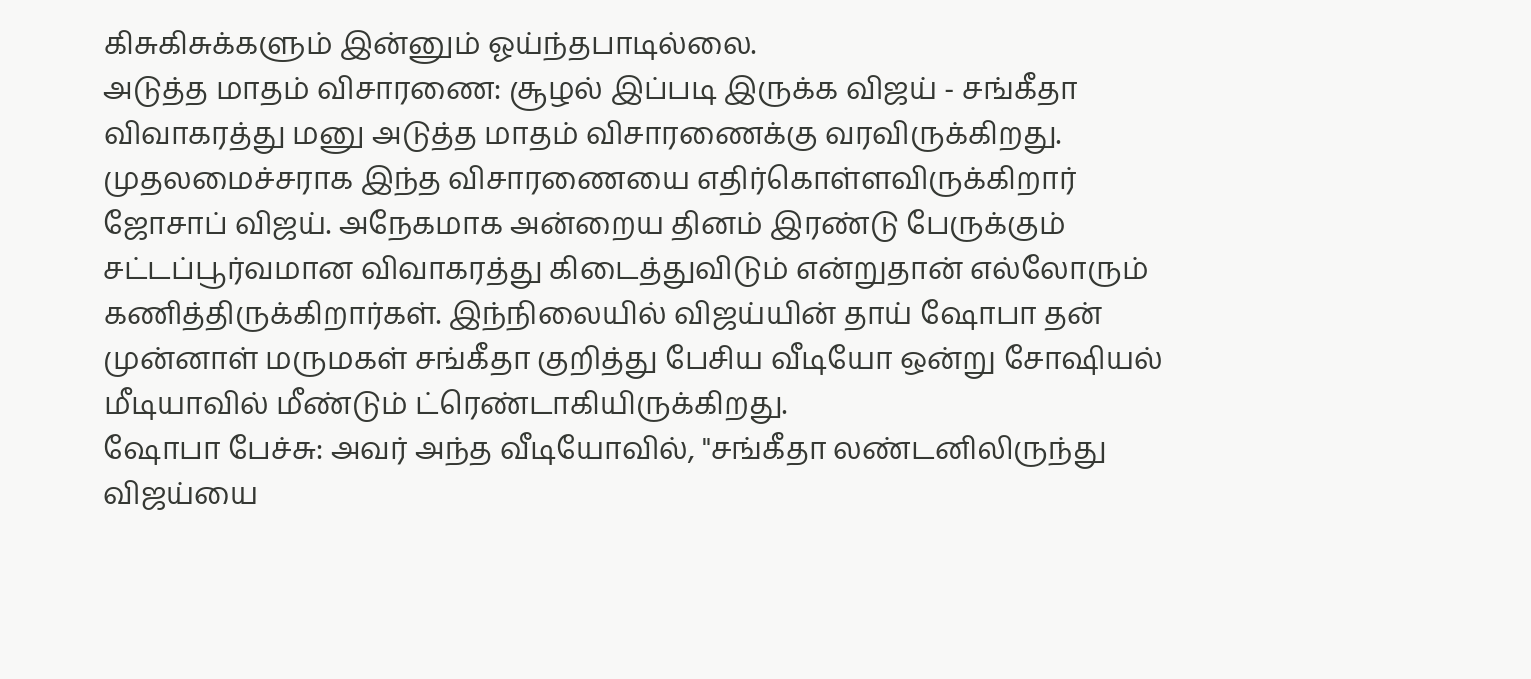கிசுகிசுக்களும் இன்னும் ஓய்ந்தபாடில்லை.
அடுத்த மாதம் விசாரணை: சூழல் இப்படி இருக்க விஜய் - சங்கீதா விவாகரத்து மனு அடுத்த மாதம் விசாரணைக்கு வரவிருக்கிறது. முதலமைச்சராக இந்த விசாரணையை எதிர்கொள்ளவிருக்கிறார் ஜோசாப் விஜய். அநேகமாக அன்றைய தினம் இரண்டு பேருக்கும் சட்டப்பூர்வமான விவாகரத்து கிடைத்துவிடும் என்றுதான் எல்லோரும் கணித்திருக்கிறார்கள். இந்நிலையில் விஜய்யின் தாய் ஷோபா தன் முன்னாள் மருமகள் சங்கீதா குறித்து பேசிய வீடியோ ஒன்று சோஷியல் மீடியாவில் மீண்டும் ட்ரெண்டாகியிருக்கிறது.
ஷோபா பேச்சு: அவர் அந்த வீடியோவில், "சங்கீதா லண்டனிலிருந்து விஜய்யை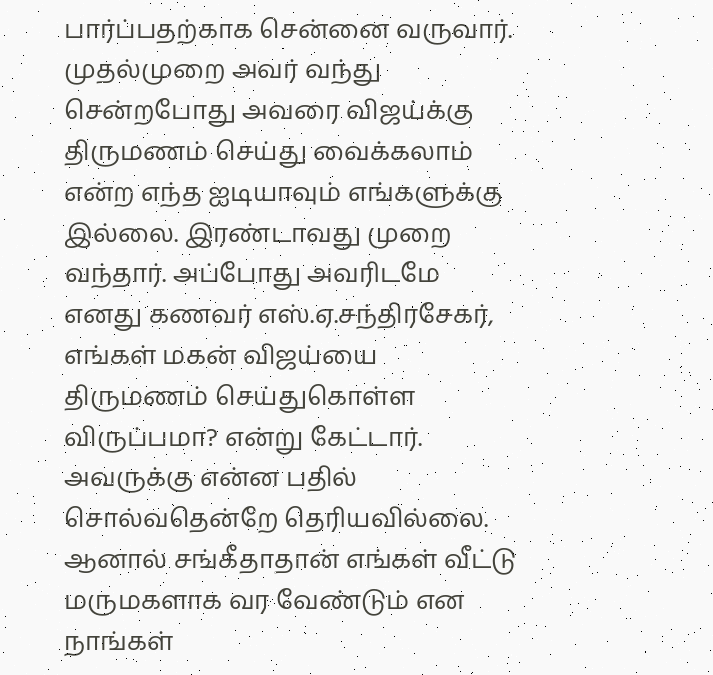பார்ப்பதற்காக சென்னை வருவார். முதல்முறை அவர் வந்து சென்றபோது அவரை விஜய்க்கு திருமணம் செய்து வைக்கலாம் என்ற எந்த ஐடியாவும் எங்களுக்கு இல்லை. இரண்டாவது முறை வந்தார். அப்போது அவரிடமே எனது கணவர் எஸ்.ஏ.சந்திரசேகர், எங்கள் மகன் விஜய்யை திருமணம் செய்துகொள்ள விருப்பமா? என்று கேட்டார். அவருக்கு என்ன பதில் சொல்வதென்றே தெரியவில்லை. ஆனால் சங்கீதாதான் எங்கள் வீட்டு மருமகளாக வர வேண்டும் என நாங்கள்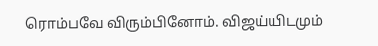ரொம்பவே விரும்பினோம். விஜய்யிடமும்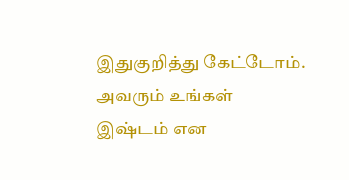இதுகுறித்து கேட்டோம். அவரும் உங்கள் இஷ்டம் என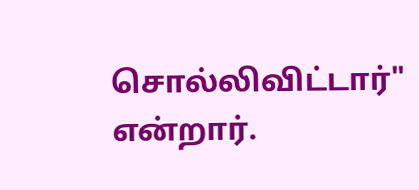சொல்லிவிட்டார்" என்றார்.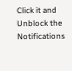Click it and Unblock the Notifications